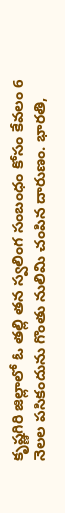కృష్ణగిరి జిల్లాలో ఓ తల్లి తన స్వలింగ సంబంధం కోసం కేవలం 6 నెలల పసికందును గొంతు నులిమి చంపిన దారుణం. భారతి,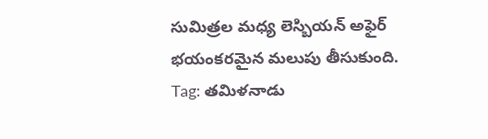సుమిత్రల మధ్య లెస్బియన్ అఫైర్ భయంకరమైన మలుపు తీసుకుంది.
Tag: తమిళనాడు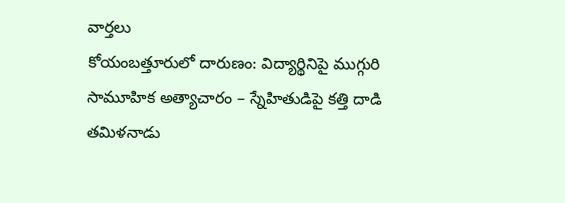వార్తలు
కోయంబత్తూరులో దారుణం: విద్యార్థినిపై ముగ్గురి సామూహిక అత్యాచారం – స్నేహితుడిపై కత్తి దాడి
తమిళనాడు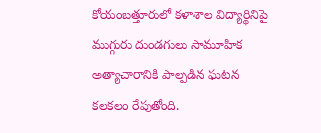కోయంబత్తూరులో కళాశాల విద్యార్థినిపై ముగ్గురు దుండగులు సామూహిక అత్యాచారానికి పాల్పడిన ఘటన కలకలం రేపుతోంది.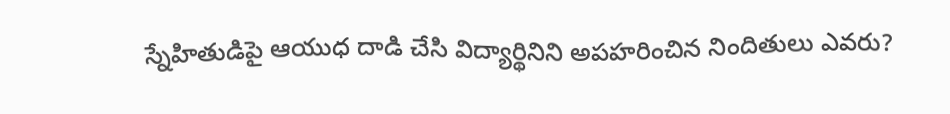స్నేహితుడిపై ఆయుధ దాడి చేసి విద్యార్థినిని అపహరించిన నిందితులు ఎవరు?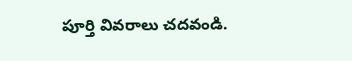పూర్తి వివరాలు చదవండి.